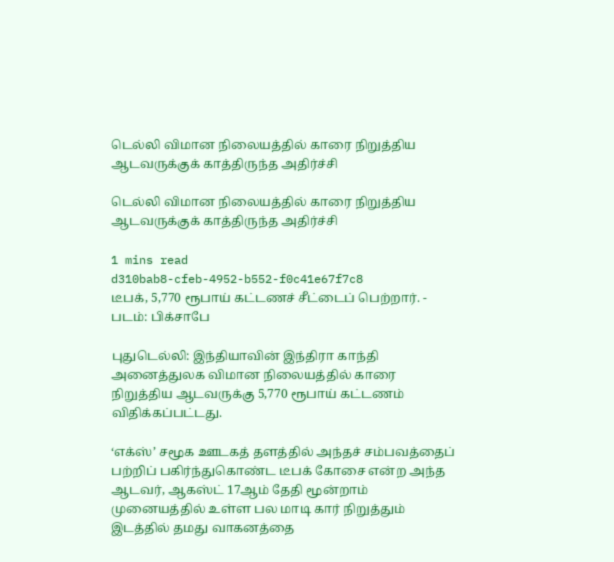டெல்லி விமான நிலையத்தில் காரை நிறுத்திய ஆடவருக்குக் காத்திருந்த அதிர்ச்சி

டெல்லி விமான நிலையத்தில் காரை நிறுத்திய ஆடவருக்குக் காத்திருந்த அதிர்ச்சி

1 mins read
d310bab8-cfeb-4952-b552-f0c41e67f7c8
டீபக், 5,770 ரூபாய் கட்டணச் சீட்டைப் பெற்றார். - படம்: பிக்சாபே

புதுடெல்லி: இந்தியாவின் இந்திரா காந்தி அனைத்துலக விமான நிலையத்தில் காரை நிறுத்திய ஆடவருக்கு 5,770 ரூபாய் கட்டணம் விதிக்கப்பட்டது.

‘எக்ஸ்’ சமூக ஊடகத் தளத்தில் அந்தச் சம்பவத்தைப் பற்றிப் பகிர்ந்துகொண்ட டீபக் கோசை என்ற அந்த ஆடவர், ஆகஸ்ட் 17ஆம் தேதி மூன்றாம் முனையத்தில் உள்ள பல மாடி கார் நிறுத்தும் இடத்தில் தமது வாகனத்தை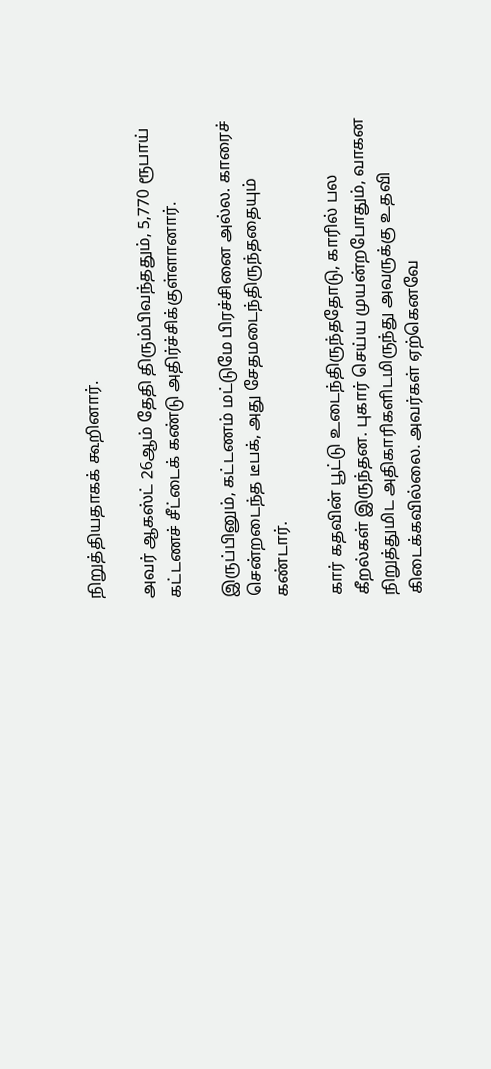நிறுத்தியதாகக் கூறினார்.

அவர் ஆகஸ்ட் 26ஆம் தேதி திரும்பிவந்ததும், 5,770 ரூபாய் கட்டணச் சீட்டைக் கண்டு அதிர்ச்சிக்குள்ளானார்.

இருப்பினும், கட்டணம் மட்டுமே பிரச்சினை அல்ல. காரைச் சென்றடைந்த டீபக், அது சேதமடைந்திருந்ததையும் கண்டார்.

கார் கதவின் பூட்டு உடைந்திருந்ததோடு, காரில் பல கீறல்கள் இருந்தன. புகார் செய்ய முயன்றபோதும், வாகன நிறுத்துமிட அதிகாரிகளிடமிருந்து அவருக்கு உதவி கிடைக்கவில்லை. அவர்கள் ஏற்கெனவே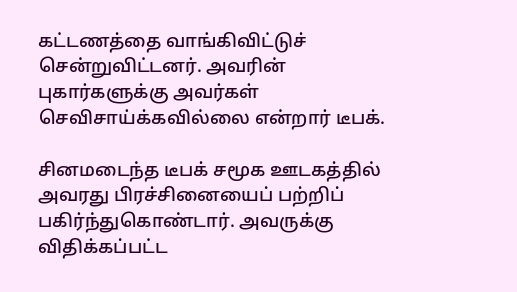கட்டணத்தை வாங்கிவிட்டுச் சென்றுவிட்டனர். அவரின் புகார்களுக்கு அவர்கள் செவிசாய்க்கவில்லை என்றார் டீபக்.

சினமடைந்த டீபக் சமூக ஊடகத்தில் அவரது பிரச்சினையைப் பற்றிப் பகிர்ந்துகொண்டார். அவருக்கு விதிக்கப்பட்ட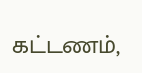கட்டணம்,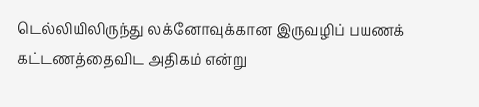டெல்லியிலிருந்து லக்னோவுக்கான இருவழிப் பயணக் கட்டணத்தைவிட அதிகம் என்று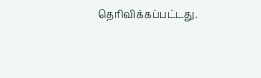தெரிவிக்கப்பட்டது.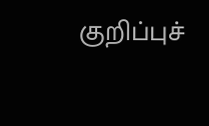குறிப்புச்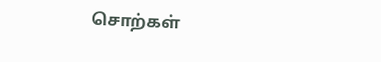சொற்கள்